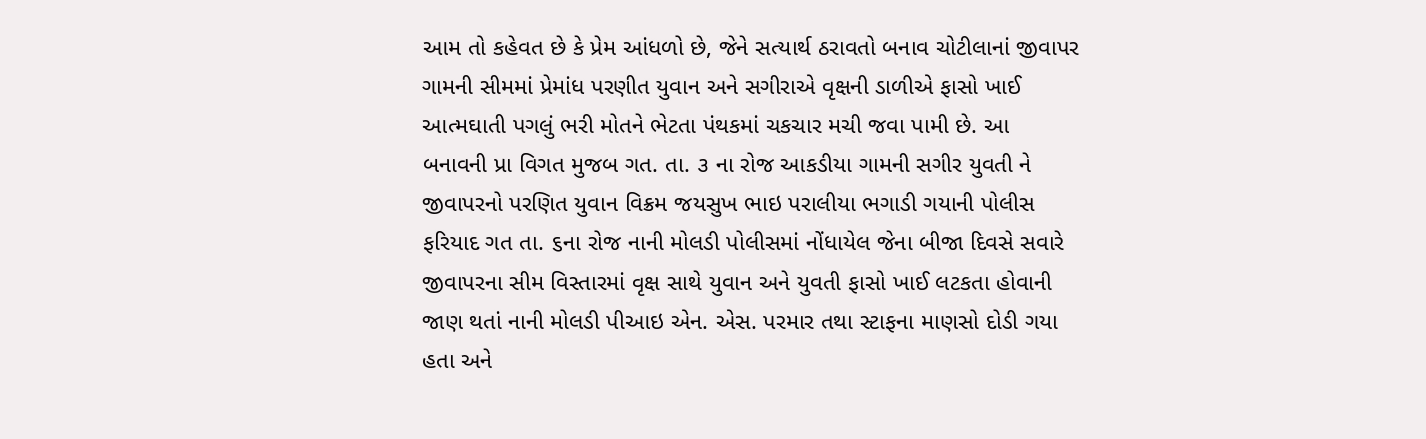આમ તો કહેવત છે કે પ્રેમ આંધળો છે, જેને સત્યાર્થ ઠરાવતો બનાવ ચોટીલાનાં જીવાપર ગામની સીમમાં પ્રેમાંધ પરણીત યુવાન અને સગીરાએ વૃક્ષની ડાળીએ ફાસો ખાઈ આત્મઘાતી પગલું ભરી મોતને ભેટતા પંથકમાં ચકચાર મચી જવા પામી છે. આ બનાવની પ્રા વિગત મુજબ ગત. તા. ૩ ના રોજ આકડીયા ગામની સગીર યુવતી ને જીવાપરનો પરણિત યુવાન વિક્રમ જયસુખ ભાઇ પરાલીયા ભગાડી ગયાની પોલીસ ફરિયાદ ગત તા. ૬ના રોજ નાની મોલડી પોલીસમાં નોંધાયેલ જેના બીજા દિવસે સવારે જીવાપરના સીમ વિસ્તારમાં વૃક્ષ સાથે યુવાન અને યુવતી ફાસો ખાઈ લટકતા હોવાની જાણ થતાં નાની મોલડી પીઆઇ એન. એસ. પરમાર તથા સ્ટાફના માણસો દોડી ગયા હતા અને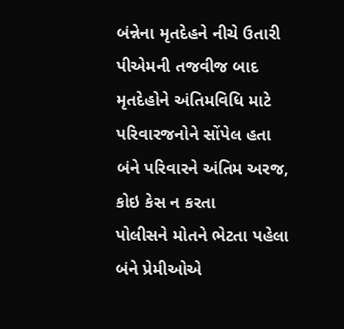બંન્નેના મૃતદેહને નીચે ઉતારી પીએમની તજવીજ બાદ મૃતદેહોને અંતિમવિધિ માટે પરિવારજનોને સોંપેલ હતા
બંને પરિવારને અંતિમ અરજ, કોઇ કેસ ન કરતા
પોલીસને મોતને ભેટતા પહેલા બંને પ્રેમીઓએ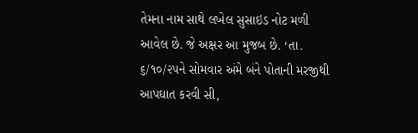તેમના નામ સાથે લખેલ સુસાઇડ નોટ મળી આવેલ છે. જે અક્ષર આ મુજબ છે. ‘તા. ૬/૧૦/૨૫ને સોમવાર અંમે બંને પોતાની મરજીથી આપઘાત કરવી સી,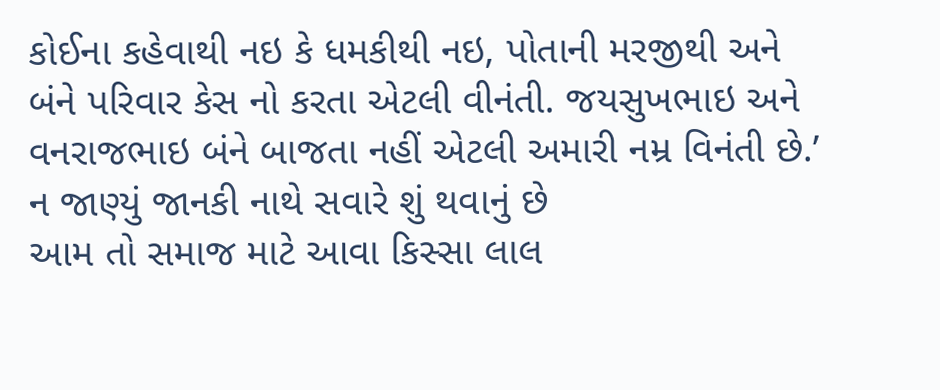કોઈના કહેવાથી નઇ કે ધમકીથી નઇ, પોતાની મરજીથી અને બંને પરિવાર કેસ નો કરતા એટલી વીનંતી. જયસુખભાઇ અને વનરાજભાઇ બંને બાજતા નહીં એટલી અમારી નમ્ર વિનંતી છે.’
ન જાણ્યું જાનકી નાથે સવારે શું થવાનું છે
આમ તો સમાજ માટે આવા કિસ્સા લાલ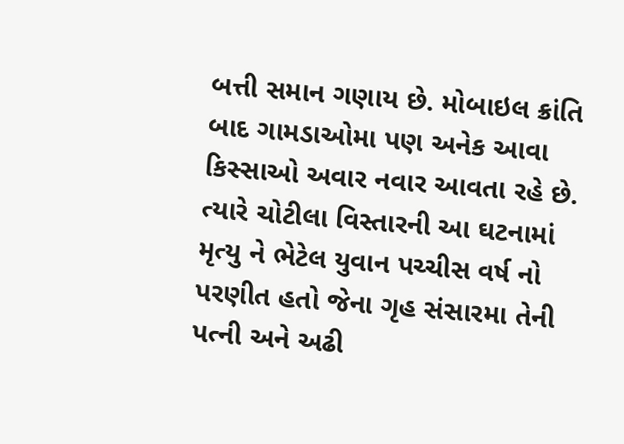બત્તી સમાન ગણાય છે. મોબાઇલ ક્રાંતિ બાદ ગામડાઓમા પણ અનેક આવા કિસ્સાઓ અવાર નવાર આવતા રહે છે. ત્યારે ચોટીલા વિસ્તારની આ ઘટનામાં મૃત્યુ ને ભેટેલ યુવાન પચ્ચીસ વર્ષ નો પરણીત હતો જેના ગૃહ સંસારમા તેની પત્ની અને અઢી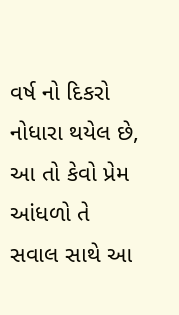વર્ષ નો દિકરો નોધારા થયેલ છે, આ તો કેવો પ્રેમ આંધળો તે સવાલ સાથે આ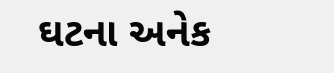ઘટના અનેક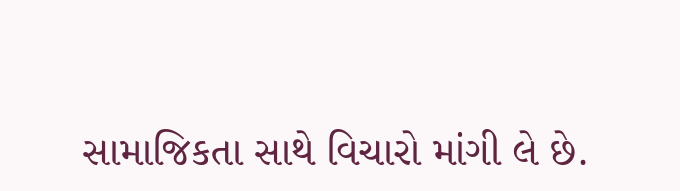સામાજિકતા સાથે વિચારો માંગી લે છે.